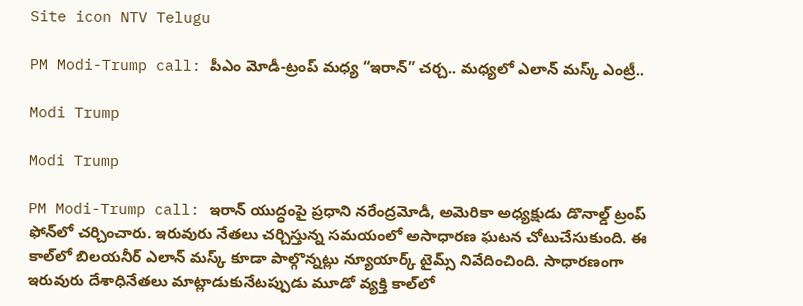Site icon NTV Telugu

PM Modi-Trump call: పీఎం మోడీ-ట్రంప్ మధ్య “ఇరాన్” చర్చ.. మధ్యలో ఎలాన్ మస్క్ ఎంట్రీ..

Modi Trump

Modi Trump

PM Modi-Trump call: ఇరాన్ యుద్ధంపై ప్రధాని నరేంద్రమోడీ, అమెరికా అధ్యక్షుడు డొనాల్డ్ ట్రంప్ ఫోన్‌లో చర్చించారు. ఇరువురు నేతలు చర్చిస్తున్న సమయంలో అసాధారణ ఘటన చోటుచేసుకుంది. ఈ కాల్‌లో బిలయనీర్ ఎలాన్ మస్క్‌ కూడా పాల్గొన్నట్లు న్యూయార్క్ టైమ్స్ నివేదించింది. సాధారణంగా ఇరువురు దేశాధినేతలు మాట్లాడుకునేటప్పుడు మూడో వ్యక్తి కాల్‌లో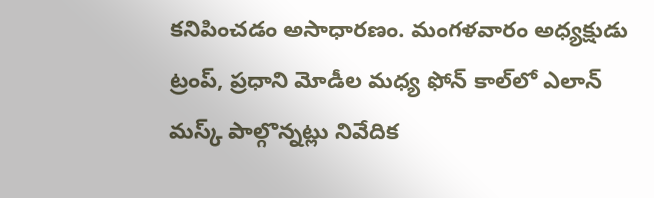కనిపించడం అసాధారణం. మంగళవారం అధ్యక్షుడు ట్రంప్, ప్రధాని మోడీల మధ్య ఫోన్ కాల్‌లో ఎలాన్ మస్క్ పాల్గొన్నట్లు నివేదిక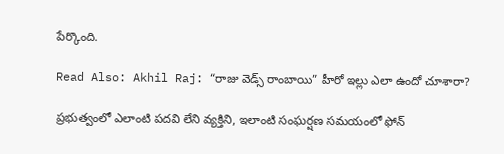పేర్కొంది.

Read Also: Akhil Raj: “రాజు వెడ్స్ రాంబాయి” హీరో ఇల్లు ఎలా ఉందో చూశారా?

ప్రభుత్వంలో ఎలాంటి పదవి లేని వ్యక్తిని, ఇలాంటి సంఘర్షణ సమయంలో ఫోన్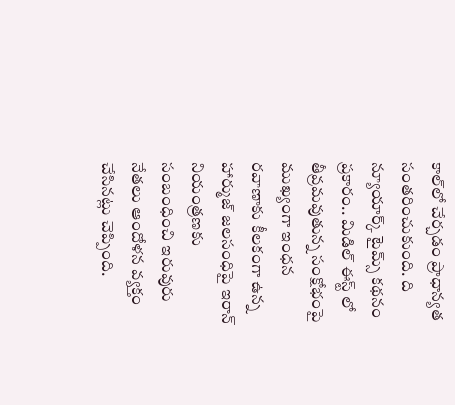కాల్‌లో చేర్చడం ప్రాధాన్యత సంతరించుకుంది. ది న్యూయార్క్ టైమ్స్ కథనం ప్రకారం.. మిడిల్ ఈస్ట్ లో తీవ్రమవుతున్న సంక్షోభంపై ముఖ్యంగా ఇంధన రవాణాకు కీలకంగా ఉన్న హార్ముజ్ జలసంధిపై ఇరాన్ నియంత్రణకు సంబంధించి ఇరువురు నేతలు ఆందోళన వ్యక్తం చేసినట్లు చెప్పింది.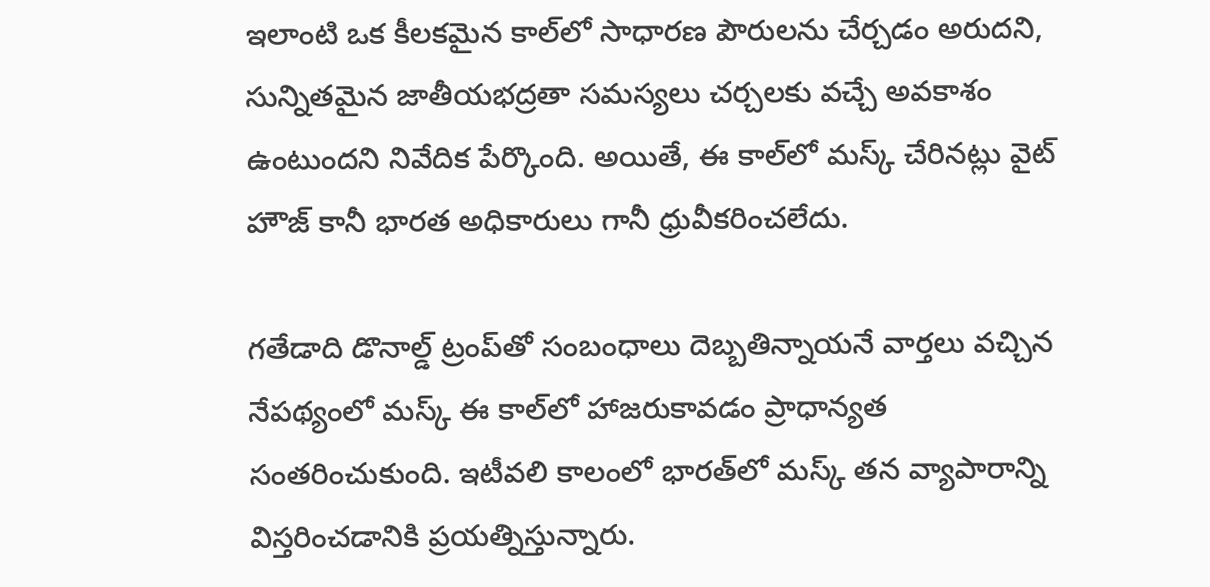ఇలాంటి ఒక కీలకమైన కాల్‌లో సాధారణ పౌరులను చేర్చడం అరుదని, సున్నితమైన జాతీయభద్రతా సమస్యలు చర్చలకు వచ్చే అవకాశం ఉంటుందని నివేదిక పేర్కొంది. అయితే, ఈ కాల్‌‌లో మస్క్ చేరినట్లు వైట్ హౌజ్ కానీ భారత అధికారులు గానీ ధ్రువీకరించలేదు.

గతేడాది డొనాల్డ్ ట్రంప్‌తో సంబంధాలు దెబ్బతిన్నాయనే వార్తలు వచ్చిన నేపథ్యంలో మస్క్ ఈ కాల్‌లో హాజరుకావడం ప్రాధాన్యత సంతరించుకుంది. ఇటీవలి కాలంలో భారత్‌లో మస్క్ తన వ్యాపారాన్ని విస్తరించడానికి ప్రయత్నిస్తున్నారు.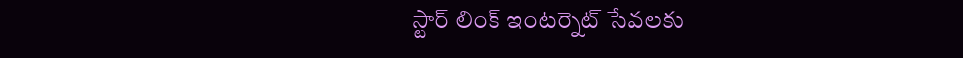స్టార్ లింక్ ఇంటర్నెట్ సేవలకు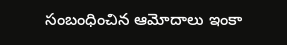సంబంధించిన ఆమోదాలు ఇంకా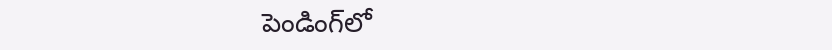పెండింగ్‌లో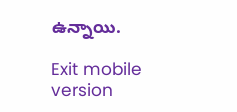ఉన్నాయి.

Exit mobile version